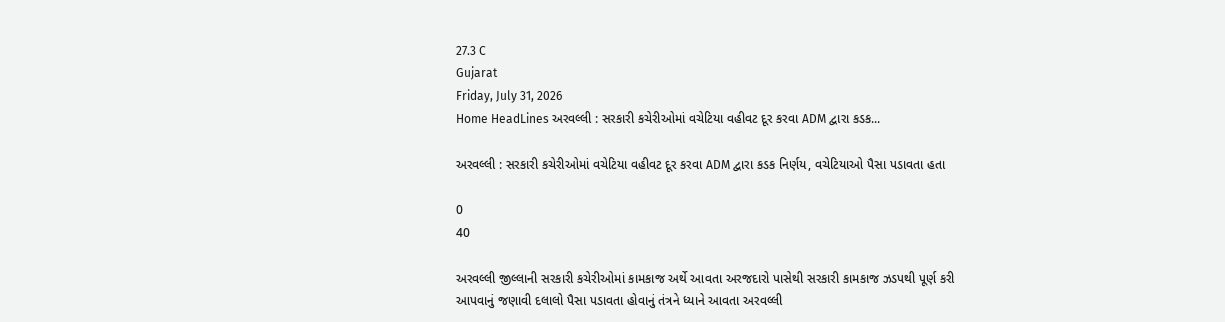27.3 C
Gujarat
Friday, July 31, 2026
Home HeadLines અરવલ્લી : સરકારી કચેરીઓમાં વચેટિયા વહીવટ દૂર કરવા ADM દ્વારા કડક...

અરવલ્લી : સરકારી કચેરીઓમાં વચેટિયા વહીવટ દૂર કરવા ADM દ્વારા કડક નિર્ણય, વચેટિયાઓ પૈસા પડાવતા હતા

0
40

અરવલ્લી જીલ્લાની સરકારી કચેરીઓમાં કામકાજ અર્થે આવતા અરજદારો પાસેથી સરકારી કામકાજ ઝડપથી પૂર્ણ કરી આપવાનું જણાવી દલાલો પૈસા પડાવતા હોવાનું તંત્રને ધ્યાને આવતા અરવલ્લી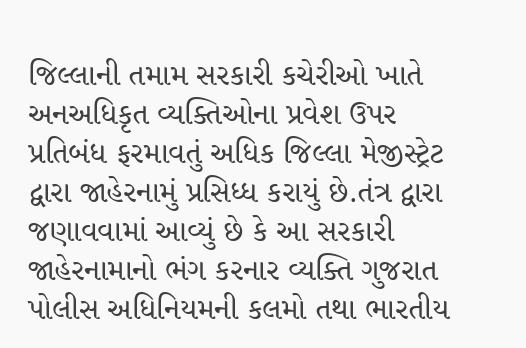જિલ્લાની તમામ સરકારી કચેરીઓ ખાતે અનઅધિકૃત વ્યક્તિઓના પ્રવેશ ઉપર પ્રતિબંધ ફરમાવતું અધિક જિલ્લા મેજીસ્ટ્રેટ દ્વારા જાહેરનામું પ્રસિધ્ધ કરાયું છે.તંત્ર દ્વારા જણાવવામાં આવ્યું છે કે આ સરકારી જાહેરનામાનો ભંગ કરનાર વ્યક્તિ ગુજરાત પોલીસ અધિનિયમની કલમો તથા ભારતીય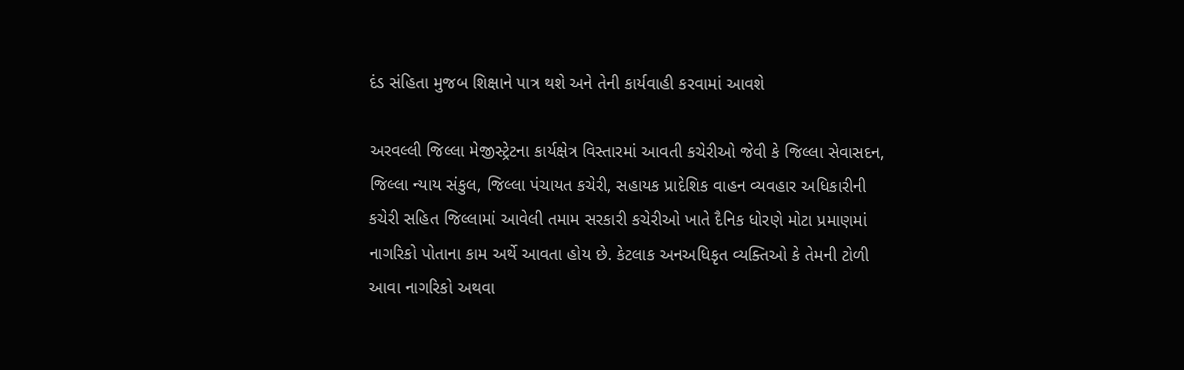દંડ સંહિતા મુજબ શિક્ષાને પાત્ર થશે અને તેની કાર્યવાહી કરવામાં આવશે

અરવલ્લી જિલ્લા મેજીસ્ટ્રેટના કાર્યક્ષેત્ર વિસ્તારમાં આવતી કચેરીઓ જેવી કે જિલ્લા સેવાસદન, જિલ્લા ન્યાય સંકુલ, જિલ્લા પંચાયત કચેરી, સહાયક પ્રાદેશિક વાહન વ્યવહાર અધિકારીની કચેરી સહિત જિલ્લામાં આવેલી તમામ સરકારી કચેરીઓ ખાતે દૈનિક ધોરણે મોટા પ્રમાણમાં નાગરિકો પોતાના કામ અર્થે આવતા હોય છે. કેટલાક અનઅધિકૃત વ્યક્તિઓ કે તેમની ટોળી આવા નાગરિકો અથવા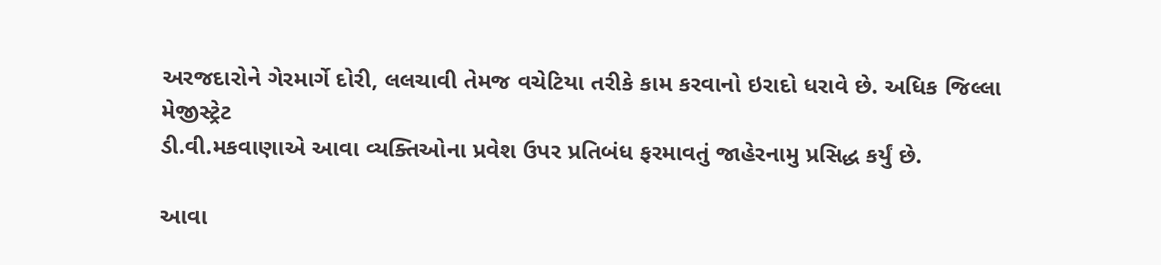અરજદારોને ગેરમાર્ગે દોરી, લલચાવી તેમજ વચેટિયા તરીકે કામ કરવાનો ઇરાદો ધરાવે છે. અધિક જિલ્લા મેજીસ્ટ્રેટ
ડી.વી.મકવાણાએ આવા વ્યક્તિઓના પ્રવેશ ઉપર પ્રતિબંધ ફરમાવતું જાહેરનામુ પ્રસિદ્ધ કર્યું છે.

આવા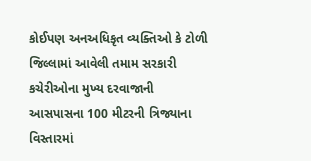કોઈપણ અનઅધિકૃત વ્યક્તિઓ કે ટોળી જિલ્લામાં આવેલી તમામ સરકારી કચેરીઓના મુખ્ય દરવાજાની આસપાસના 100 મીટરની ત્રિજ્યાના વિસ્તારમાં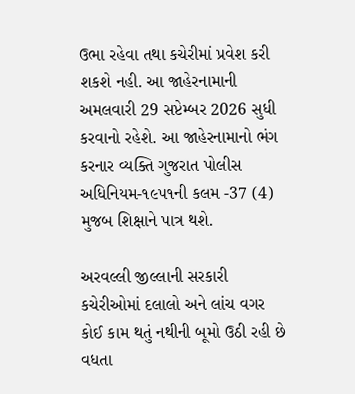ઉભા રહેવા તથા કચેરીમાં પ્રવેશ કરી શકશે નહી. આ જાહેરનામાની અમલવારી 29 સપ્ટેમ્બર 2026 સુધી કરવાનો રહેશે. આ જાહેરનામાનો ભંગ કરનાર વ્યક્તિ ગુજરાત પોલીસ અધિનિયમ-૧૯૫૧ની કલમ -37 (4) મુજબ શિક્ષાને પાત્ર થશે.

અરવલ્લી જીલ્લાની સરકારી કચેરીઓમાં દલાલો અને લાંચ વગર કોઈ કામ થતું નથીની બૂમો ઉઠી રહી છે વધતા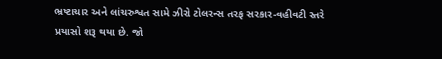ભ્રષ્ટાચાર અને લાંચરુશ્વત સામે ઝીરો ટોલરન્સ તરફ સરકાર-વહીવટી સ્તરે પ્રયાસો શરૂ થયા છે. જો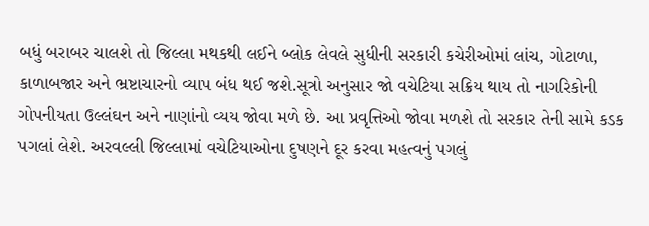બધું બરાબર ચાલશે તો જિલ્લા મથકથી લઈને બ્લોક લેવલે સુધીની સરકારી કચેરીઓમાં લાંચ, ગોટાળા, કાળાબજાર અને ભ્રષ્ટાચારનો વ્યાપ બંધ થઈ જશે.સૂત્રો અનુસાર જો વચેટિયા સક્રિય થાય તો નાગરિકોની ગોપનીયતા ઉલ્લંઘન અને નાણાંનો વ્યય જોવા મળે છે. આ પ્રવૃત્તિઓ જોવા મળશે તો સરકાર તેની સામે કડક પગલાં લેશે. અરવલ્લી જિલ્લામાં વચેટિયાઓના દુષણને દૂર કરવા મહત્વનું પગલું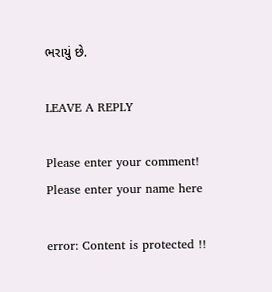ભરાયું છે.

LEAVE A REPLY

Please enter your comment!
Please enter your name here

error: Content is protected !!